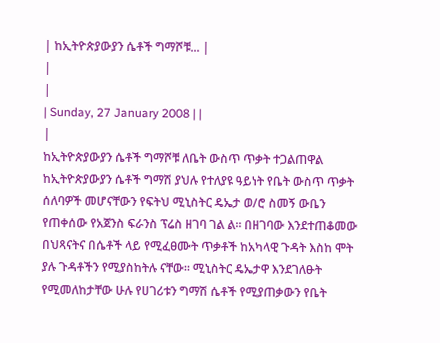| ከኢትዮጵያውያን ሴቶች ግማሾቹ... |
|
|
| Sunday, 27 January 2008 | |
|
ከኢትዮጵያውያን ሴቶች ግማሾቹ ለቤት ውስጥ ጥቃት ተጋልጠዋል ከኢትዮጵያውያን ሴቶች ግማሽ ያህሉ የተለያዩ ዓይነት የቤት ውስጥ ጥቃት ሰለባዎች መሆናቸውን የፍትህ ሚኒስትር ዴኤታ ወ/ሮ ስመኝ ውቤን የጠቀሰው የአጀንስ ፍራንስ ፕሬስ ዘገባ ገል ል፡፡ በዘገባው እንደተጠቆመው በህጻናትና በሴቶች ላይ የሚፈፀሙት ጥቃቶች ከአካላዊ ጉዳት እስከ ሞት ያሉ ጉዳቶችን የሚያስከትሉ ናቸው፡፡ ሚኒስትር ዴኤታዋ እንደገለፁት የሚመለከታቸው ሁሉ የሀገሪቱን ግማሽ ሴቶች የሚያጠቃውን የቤት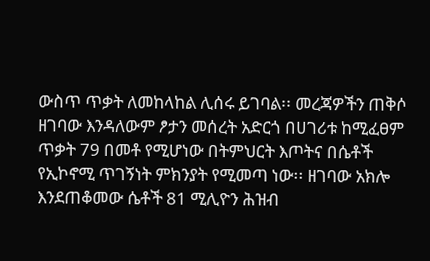ውስጥ ጥቃት ለመከላከል ሊሰሩ ይገባል፡፡ መረጃዎችን ጠቅሶ ዘገባው እንዳለውም ፆታን መሰረት አድርጎ በሀገሪቱ ከሚፈፀም ጥቃት 79 በመቶ የሚሆነው በትምህርት እጦትና በሴቶች የኢኮኖሚ ጥገኝነት ምክንያት የሚመጣ ነው፡፡ ዘገባው አክሎ እንደጠቆመው ሴቶች 81 ሚሊዮን ሕዝብ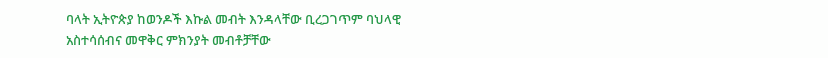ባላት ኢትዮጵያ ከወንዶች እኩል መብት እንዳላቸው ቢረጋገጥም ባህላዊ አስተሳሰብና መዋቅር ምክንያት መብቶቻቸው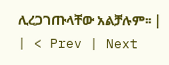ሊረጋገጡላቸው አልቻሉም፡፡ |
| < Prev | Next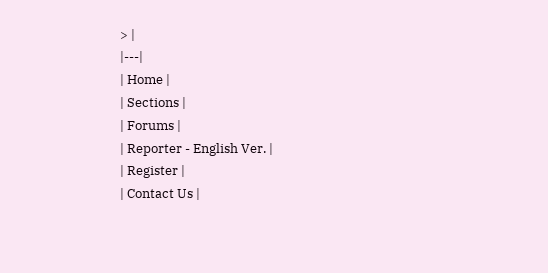> |
|---|
| Home |
| Sections |
| Forums |
| Reporter - English Ver. |
| Register |
| Contact Us |